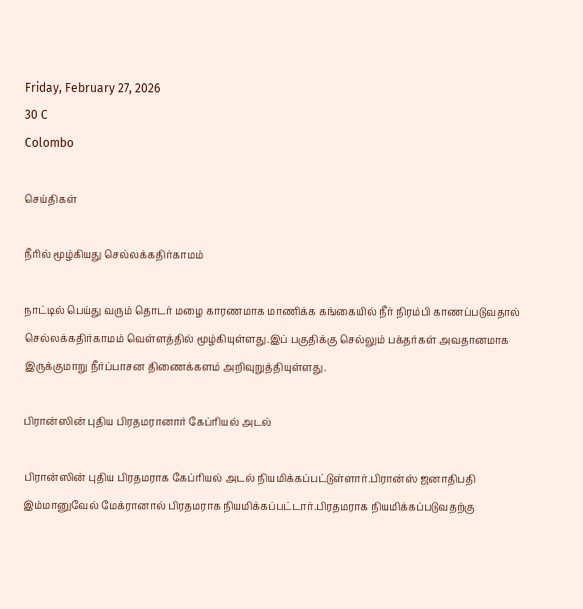Friday, February 27, 2026
30 C
Colombo

செய்திகள்

நீரில் மூழ்கியது செல்லக்கதிர்காமம்

நாட்டில் பெய்து வரும் தொடர் மழை காரணமாக மாணிக்க கங்கையில் நீர் நிரம்பி காணப்படுவதால் செல்லக்கதிர்காமம் வெள்ளத்தில் மூழ்கியுள்ளது.இப் பகுதிக்கு செல்லும் பக்தர்கள் அவதானமாக இருக்குமாறு நீர்ப்பாசன திணைக்களம் அறிவுறுத்தியுள்ளது.

பிரான்ஸின் புதிய பிரதமரானார் கேப்ரியல் அடல்

பிரான்ஸின் புதிய பிரதமராக கேப்ரியல் அடல் நியமிக்கப்பட்டுள்ளார்.பிரான்ஸ் ஜனாதிபதி இம்மானுவேல் மேக்ரானால் பிரதமராக நியமிக்கப்பட்டார்.பிரதமராக நியமிக்கப்படுவதற்கு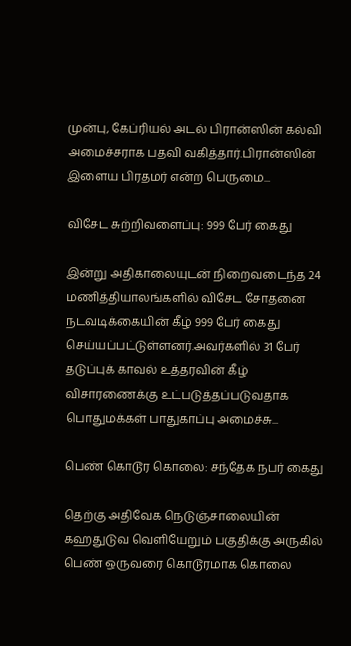முன்பு, கேப்ரியல் அடல் பிரான்ஸின் கல்வி அமைச்சராக பதவி வகித்தார்.பிரான்ஸின் இளைய பிரதமர் என்ற பெருமை...

விசேட சுற்றிவளைப்பு: 999 பேர் கைது

இன்று அதிகாலையுடன் நிறைவடைந்த 24 மணித்தியாலங்களில் விசேட சோதனை நடவடிக்கையின் கீழ் 999 பேர் கைது செய்யப்பட்டுள்ளனர்.அவர்களில் 31 பேர் தடுப்புக் காவல் உத்தரவின் கீழ் விசாரணைக்கு உட்படுத்தப்படுவதாக பொதுமக்கள் பாதுகாப்பு அமைச்சு...

பெண் கொடூர கொலை: சந்தேக நபர் கைது

தெற்கு அதிவேக நெடுஞ்சாலையின் கஹதுடுவ வெளியேறும் பகுதிக்கு அருகில் பெண் ஒருவரை கொடூரமாக கொலை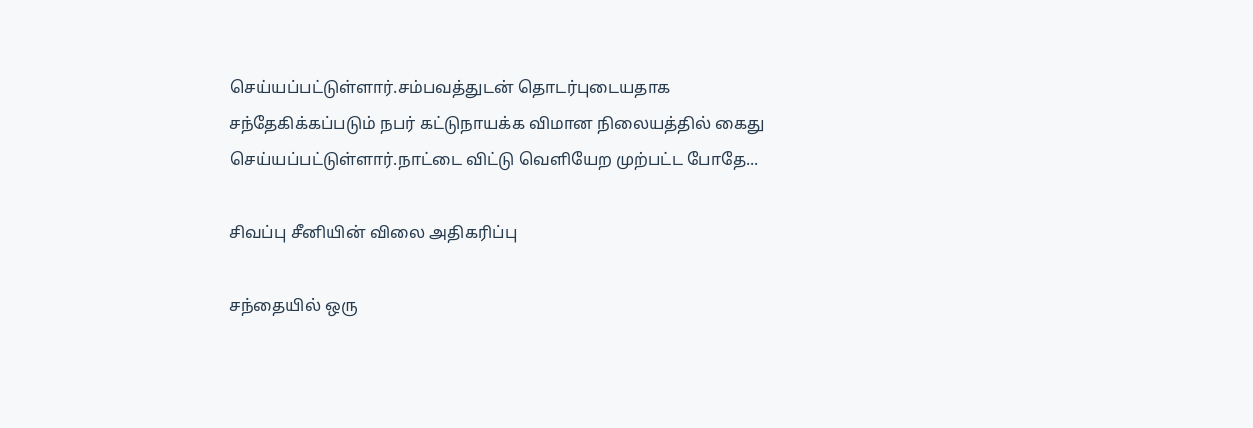செய்யப்பட்டுள்ளார்.சம்பவத்துடன் தொடர்புடையதாக சந்தேகிக்கப்படும் நபர் கட்டுநாயக்க விமான நிலையத்தில் கைது செய்யப்பட்டுள்ளார்.நாட்டை விட்டு வெளியேற முற்பட்ட போதே...

சிவப்பு சீனியின் விலை அதிகரிப்பு

சந்தையில் ஒரு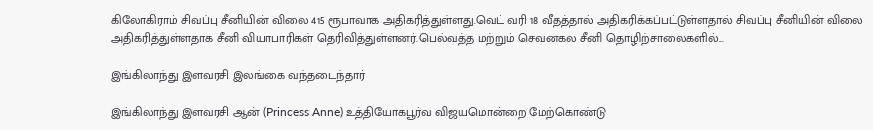கிலோகிராம் சிவப்பு சீனியின் விலை 415 ரூபாவாக அதிகரித்துள்ளது.வெட் வரி 18 வீதத்தால் அதிகரிக்கப்பட்டுள்ளதால் சிவப்பு சீனியின் விலை அதிகரித்துள்ளதாக சீனி வியாபாரிகள் தெரிவித்துள்ளனர்.பெல்வத்த மற்றும் செவனகல சீனி தொழிற்சாலைகளில்...

இங்கிலாந்து இளவரசி இலங்கை வந்தடைந்தார்

இங்கிலாந்து இளவரசி ஆன் (Princess Anne) உத்தியோகபூர்வ விஜயமொன்றை மேற்கொண்டு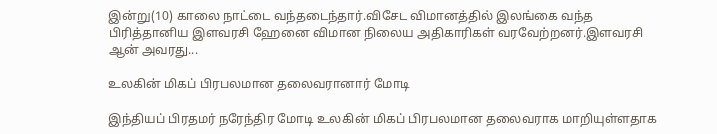இன்று(10) காலை நாட்டை வந்தடைந்தார்.விசேட விமானத்தில் இலங்கை வந்த  பிரித்தானிய இளவரசி ஹேனை விமான நிலைய அதிகாரிகள் வரவேற்றனர்.இளவரசி ஆன் அவரது...

உலகின் மிகப் பிரபலமான தலைவரானார் மோடி

இந்தியப் பிரதமர் நரேந்திர மோடி உலகின் மிகப் பிரபலமான தலைவராக மாறியுள்ளதாக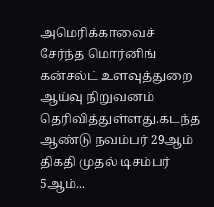அமெரிக்காவைச் சேர்ந்த மொர்னிங் கன்சல்ட் உளவுத்துறை ஆய்வு நிறுவனம் தெரிவித்துள்ளது.கடந்த ஆண்டு நவம்பர் 29ஆம் திகதி முதல் டிசம்பர் 5ஆம்...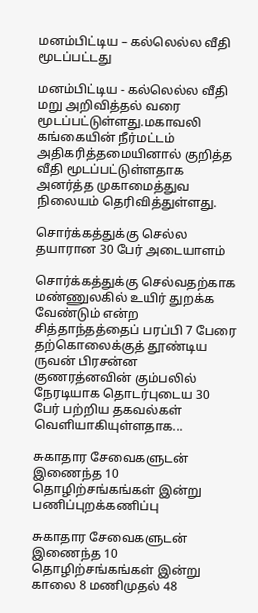மனம்பிட்டிய – கல்லெல்ல வீதி மூடப்பட்டது

மனம்பிட்டிய - கல்லெல்ல வீதி மறு அறிவித்தல் வரை மூடப்பட்டுள்ளது.மகாவலி கங்கையின் நீர்மட்டம் அதிகரித்தமையினால் குறித்த வீதி மூடப்பட்டுள்ளதாக அனர்த்த முகாமைத்துவ நிலையம் தெரிவித்துள்ளது.

சொர்க்கத்துக்கு செல்ல தயாரான 30 பேர் அடையாளம்

சொர்க்கத்துக்கு செல்வதற்காக மண்ணுலகில் உயிர் துறக்க வேண்டும் என்ற சித்தாந்தத்தைப் பரப்பி 7 பேரை தற்கொலைக்குத் தூண்டிய ருவன் பிரசன்ன குணரத்னவின் கும்பலில் நேரடியாக தொடர்புடைய 30 பேர் பற்றிய தகவல்கள் வெளியாகியுள்ளதாக...

சுகாதார சேவைகளுடன் இணைந்த 10 தொழிற்சங்கங்கள் இன்று பணிப்புறக்கணிப்பு

சுகாதார சேவைகளுடன் இணைந்த 10 தொழிற்சங்கங்கள் இன்று காலை 8 மணிமுதல் 48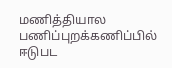மணித்தியால பணிப்புறக்கணிப்பில் ஈடுபட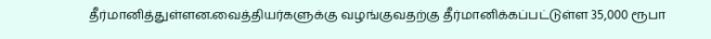தீர்மானித்துள்ளன.வைத்தியர்களுக்கு வழங்குவதற்கு தீர்மானிக்கப்பட்டுள்ள 35,000 ரூபா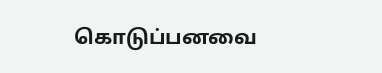கொடுப்பனவை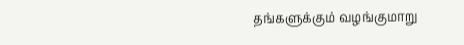தங்களுக்கும் வழங்குமாறு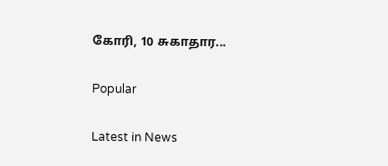கோரி, 10 சுகாதார...

Popular

Latest in News